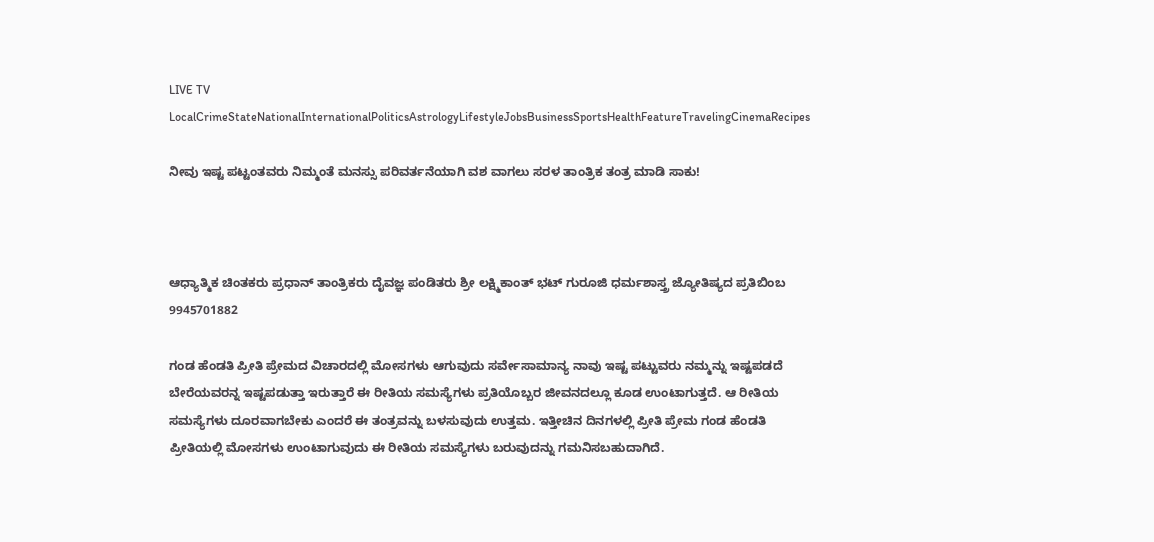LIVE TV LocalCrimeStateNationalInternationalPoliticsAstrologyLifestyleJobsBusinessSportsHealthFeatureTravelingCinemaRecipes

ನೀವು ಇಷ್ಟ ಪಟ್ಟಂತವರು ನಿಮ್ಮಂತೆ ಮನಸ್ಸು ಪರಿವರ್ತನೆಯಾಗಿ ವಶ ವಾಗಲು ಸರಳ ತಾಂತ್ರಿಕ ತಂತ್ರ ಮಾಡಿ ಸಾಕು!



ಆಧ್ಯಾತ್ಮಿಕ ಚಿಂತಕರು ಪ್ರಧಾನ್ ತಾಂತ್ರಿಕರು ದೈವಜ್ಞ ಪಂಡಿತರು ಶ್ರೀ ಲಕ್ಷ್ಮಿಕಾಂತ್ ಭಟ್ ಗುರೂಜಿ ಧರ್ಮಶಾಸ್ತ್ರ ಜ್ಯೋತಿಷ್ಯದ ಪ್ರತಿಬಿಂಬ 9945701882

ಗಂಡ ಹೆಂಡತಿ ಪ್ರೀತಿ ಪ್ರೇಮದ ವಿಚಾರದಲ್ಲಿ ಮೋಸಗಳು ಆಗುವುದು ಸರ್ವೇಸಾಮಾನ್ಯ ನಾವು ಇಷ್ಟ ಪಟ್ಟುವರು ನಮ್ಮನ್ನು ಇಷ್ಟಪಡದೆ ಬೇರೆಯವರನ್ನ ಇಷ್ಟಪಡುತ್ತಾ ಇರುತ್ತಾರೆ ಈ ರೀತಿಯ ಸಮಸ್ಯೆಗಳು ಪ್ರತಿಯೊಬ್ಬರ ಜೀವನದಲ್ಲೂ ಕೂಡ ಉಂಟಾಗುತ್ತದೆ. ಆ ರೀತಿಯ ಸಮಸ್ಯೆಗಳು ದೂರವಾಗಬೇಕು ಎಂದರೆ ಈ ತಂತ್ರವನ್ನು ಬಳಸುವುದು ಉತ್ತಮ. ಇತ್ತೀಚಿನ ದಿನಗಳಲ್ಲಿ ಪ್ರೀತಿ ಪ್ರೇಮ ಗಂಡ ಹೆಂಡತಿ ಪ್ರೀತಿಯಲ್ಲಿ ಮೋಸಗಳು ಉಂಟಾಗುವುದು ಈ ರೀತಿಯ ಸಮಸ್ಯೆಗಳು ಬರುವುದನ್ನು ಗಮನಿಸಬಹುದಾಗಿದೆ.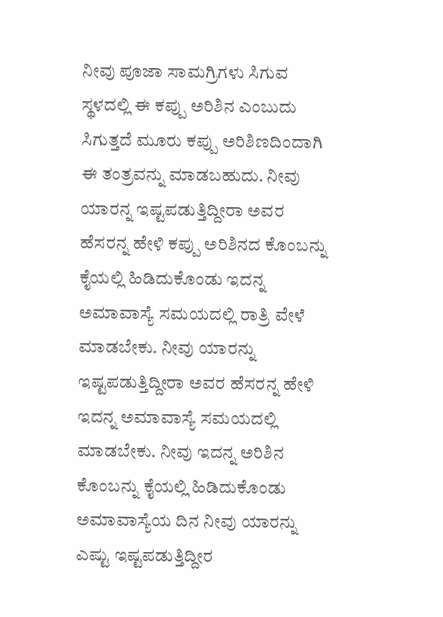ನೀವು ಪೂಜಾ ಸಾಮಗ್ರಿಗಳು ಸಿಗುವ ಸ್ಥಳದಲ್ಲಿ ಈ ಕಪ್ಪು ಅರಿಶಿನ ಎಂಬುದು ಸಿಗುತ್ತದೆ ಮೂರು ಕಪ್ಪು ಅರಿಶಿಣದಿಂದಾಗಿ ಈ ತಂತ್ರವನ್ನು ಮಾಡಬಹುದು. ನೀವು ಯಾರನ್ನ ಇಷ್ಟಪಡುತ್ತಿದ್ದೀರಾ ಅವರ ಹೆಸರನ್ನ ಹೇಳಿ ಕಪ್ಪು ಅರಿಶಿನದ ಕೊಂಬನ್ನು ಕೈಯಲ್ಲಿ ಹಿಡಿದುಕೊಂಡು ಇದನ್ನ ಅಮಾವಾಸ್ಯೆ ಸಮಯದಲ್ಲಿ ರಾತ್ರಿ ವೇಳೆ ಮಾಡಬೇಕು. ನೀವು ಯಾರನ್ನು ಇಷ್ಟಪಡುತ್ತಿದ್ದೀರಾ ಅವರ ಹೆಸರನ್ನ ಹೇಳಿ ಇದನ್ನ ಅಮಾವಾಸ್ಯೆ ಸಮಯದಲ್ಲಿ ಮಾಡಬೇಕು. ನೀವು ಇದನ್ನ ಅರಿಶಿನ ಕೊಂಬನ್ನು ಕೈಯಲ್ಲಿ ಹಿಡಿದುಕೊಂಡು ಅಮಾವಾಸ್ಯೆಯ ದಿನ ನೀವು ಯಾರನ್ನು ಎಷ್ಟು ಇಷ್ಟಪಡುತ್ತಿದ್ದೀರ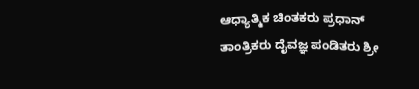ಆಧ್ಯಾತ್ಮಿಕ ಚಿಂತಕರು ಪ್ರಧಾನ್ ತಾಂತ್ರಿಕರು ದೈವಜ್ಞ ಪಂಡಿತರು ಶ್ರೀ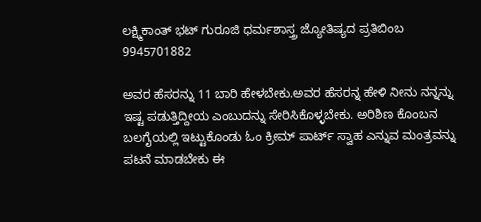ಲಕ್ಷ್ಮಿಕಾಂತ್ ಭಟ್ ಗುರೂಜಿ ಧರ್ಮಶಾಸ್ತ್ರ ಜ್ಯೋತಿಷ್ಯದ ಪ್ರತಿಬಿಂಬ 9945701882

ಅವರ ಹೆಸರನ್ನು 11 ಬಾರಿ ಹೇಳಬೇಕು.ಅವರ ಹೆಸರನ್ನ ಹೇಳಿ ನೀನು ನನ್ನನ್ನು ಇಷ್ಟ ಪಡುತ್ತಿದ್ದೀಯ ಎಂಬುದನ್ನು ಸೇರಿಸಿಕೊಳ್ಳಬೇಕು. ಅರಿಶಿಣ ಕೊಂಬನ ಬಲಗೈಯಲ್ಲಿ ಇಟ್ಟುಕೊಂಡು ಓಂ ಕ್ರೀಮ್ ಪಾರ್ಟ್ ಸ್ವಾಹ ಎನ್ನುವ ಮಂತ್ರವನ್ನು ಪಟನೆ ಮಾಡಬೇಕು ಈ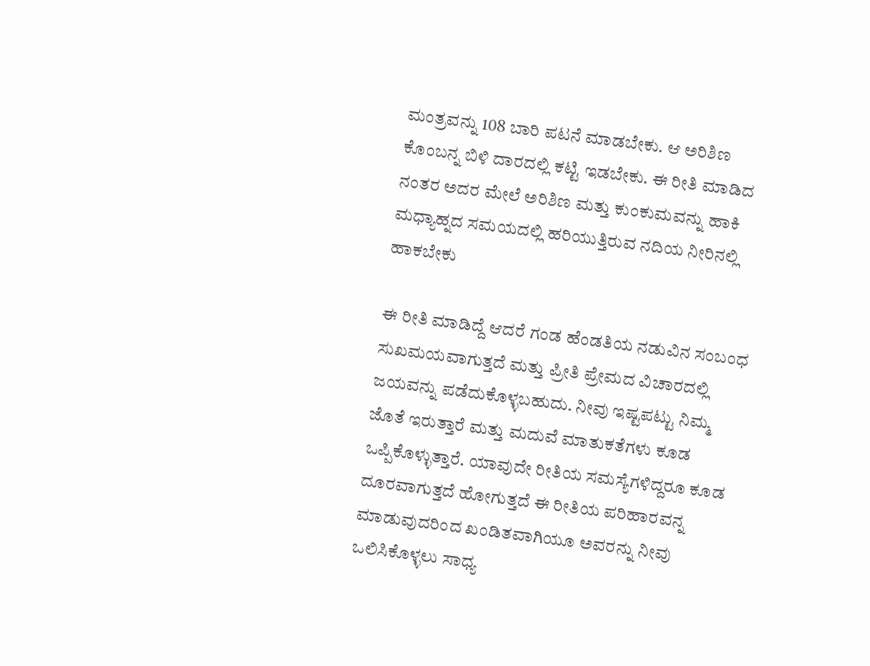ಮಂತ್ರವನ್ನು 108 ಬಾರಿ ಪಟನೆ ಮಾಡಬೇಕು. ಆ ಅರಿಶಿಣ ಕೊಂಬನ್ನ ಬಿಳಿ ದಾರದಲ್ಲಿ ಕಟ್ಟಿ ಇಡಬೇಕು. ಈ ರೀತಿ ಮಾಡಿದ ನಂತರ ಅದರ ಮೇಲೆ ಅರಿಶಿಣ ಮತ್ತು ಕುಂಕುಮವನ್ನು ಹಾಕಿ ಮಧ್ಯಾಹ್ನದ ಸಮಯದಲ್ಲಿ ಹರಿಯುತ್ತಿರುವ ನದಿಯ ನೀರಿನಲ್ಲಿ ಹಾಕಬೇಕು

ಈ ರೀತಿ ಮಾಡಿದ್ದೆ ಆದರೆ ಗಂಡ ಹೆಂಡತಿಯ ನಡುವಿನ ಸಂಬಂಧ ಸುಖಮಯವಾಗುತ್ತದೆ ಮತ್ತು ಪ್ರೀತಿ ಪ್ರೇಮದ ವಿಚಾರದಲ್ಲಿ ಜಯವನ್ನು ಪಡೆದುಕೊಳ್ಳಬಹುದು. ನೀವು ಇಷ್ಟಪಟ್ಟು ನಿಮ್ಮ ಜೊತೆ ಇರುತ್ತಾರೆ ಮತ್ತು ಮದುವೆ ಮಾತುಕತೆಗಳು ಕೂಡ ಒಪ್ಪಿಕೊಳ್ಳುತ್ತಾರೆ. ಯಾವುದೇ ರೀತಿಯ ಸಮಸ್ಯೆಗಳಿದ್ದರೂ ಕೂಡ ದೂರವಾಗುತ್ತದೆ ಹೋಗುತ್ತದೆ ಈ ರೀತಿಯ ಪರಿಹಾರವನ್ನ ಮಾಡುವುದರಿಂದ ಖಂಡಿತವಾಗಿಯೂ ಅವರನ್ನು ನೀವು ಒಲಿಸಿಕೊಳ್ಳಲು ಸಾಧ್ಯ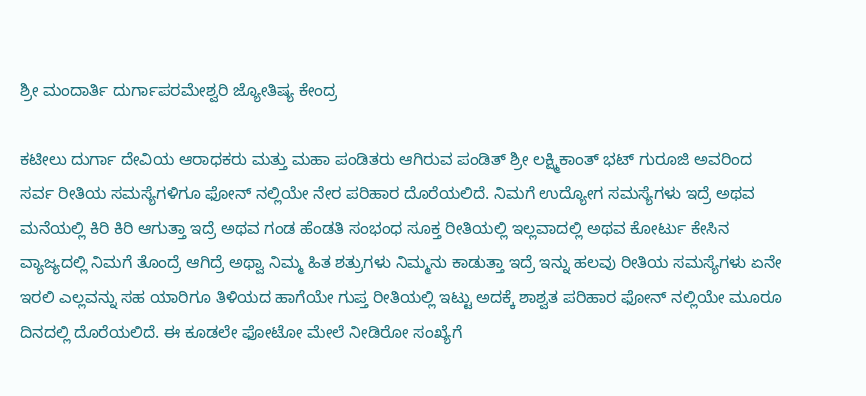ಶ್ರೀ ಮಂದಾರ್ತಿ ದುರ್ಗಾಪರಮೇಶ್ವರಿ ಜ್ಯೋತಿಷ್ಯ ಕೇಂದ್ರ

ಕಟೀಲು ದುರ್ಗಾ ದೇವಿಯ ಆರಾಧಕರು ಮತ್ತು ಮಹಾ ಪಂಡಿತರು ಆಗಿರುವ ಪಂಡಿತ್ ಶ್ರೀ ಲಕ್ಷ್ಮಿಕಾಂತ್ ಭಟ್ ಗುರೂಜಿ ಅವರಿಂದ ಸರ್ವ ರೀತಿಯ ಸಮಸ್ಯೆಗಳಿಗೂ ಫೋನ್ ನಲ್ಲಿಯೇ ನೇರ ಪರಿಹಾರ ದೊರೆಯಲಿದೆ. ನಿಮಗೆ ಉದ್ಯೋಗ ಸಮಸ್ಯೆಗಳು ಇದ್ರೆ ಅಥವ ಮನೆಯಲ್ಲಿ ಕಿರಿ ಕಿರಿ ಆಗುತ್ತಾ ಇದ್ರೆ ಅಥವ ಗಂಡ ಹೆಂಡತಿ ಸಂಭಂಧ ಸೂಕ್ತ ರೀತಿಯಲ್ಲಿ ಇಲ್ಲವಾದಲ್ಲಿ ಅಥವ ಕೋರ್ಟು ಕೇಸಿನ ವ್ಯಾಜ್ಯದಲ್ಲಿ ನಿಮಗೆ ತೊಂದ್ರೆ ಆಗಿದ್ರೆ ಅಥ್ವಾ ನಿಮ್ಮ ಹಿತ ಶತ್ರುಗಳು ನಿಮ್ಮನು ಕಾಡುತ್ತಾ ಇದ್ರೆ ಇನ್ನು ಹಲವು ರೀತಿಯ ಸಮಸ್ಯೆಗಳು ಏನೇ ಇರಲಿ ಎಲ್ಲವನ್ನು ಸಹ ಯಾರಿಗೂ ತಿಳಿಯದ ಹಾಗೆಯೇ ಗುಪ್ತ ರೀತಿಯಲ್ಲಿ ಇಟ್ಟು ಅದಕ್ಕೆ ಶಾಶ್ವತ ಪರಿಹಾರ ಫೋನ್ ನಲ್ಲಿಯೇ ಮೂರೂ ದಿನದಲ್ಲಿ ದೊರೆಯಲಿದೆ. ಈ ಕೂಡಲೇ ಫೋಟೋ ಮೇಲೆ ನೀಡಿರೋ ಸಂಖ್ಯೆಗೆ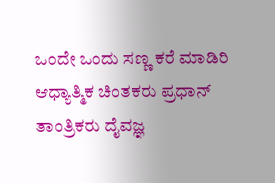ಒಂದೇ ಒಂದು ಸಣ್ಣ ಕರೆ ಮಾಡಿರಿ ಆಧ್ಯಾತ್ಮಿಕ ಚಿಂತಕರು ಪ್ರಧಾನ್ ತಾಂತ್ರಿಕರು ದೈವಜ್ಞ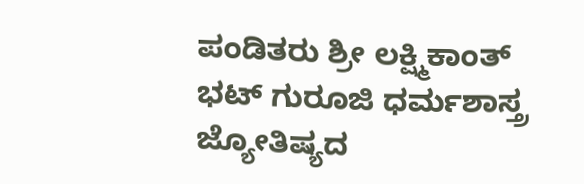ಪಂಡಿತರು ಶ್ರೀ ಲಕ್ಷ್ಮಿಕಾಂತ್ ಭಟ್ ಗುರೂಜಿ ಧರ್ಮಶಾಸ್ತ್ರ ಜ್ಯೋತಿಷ್ಯದ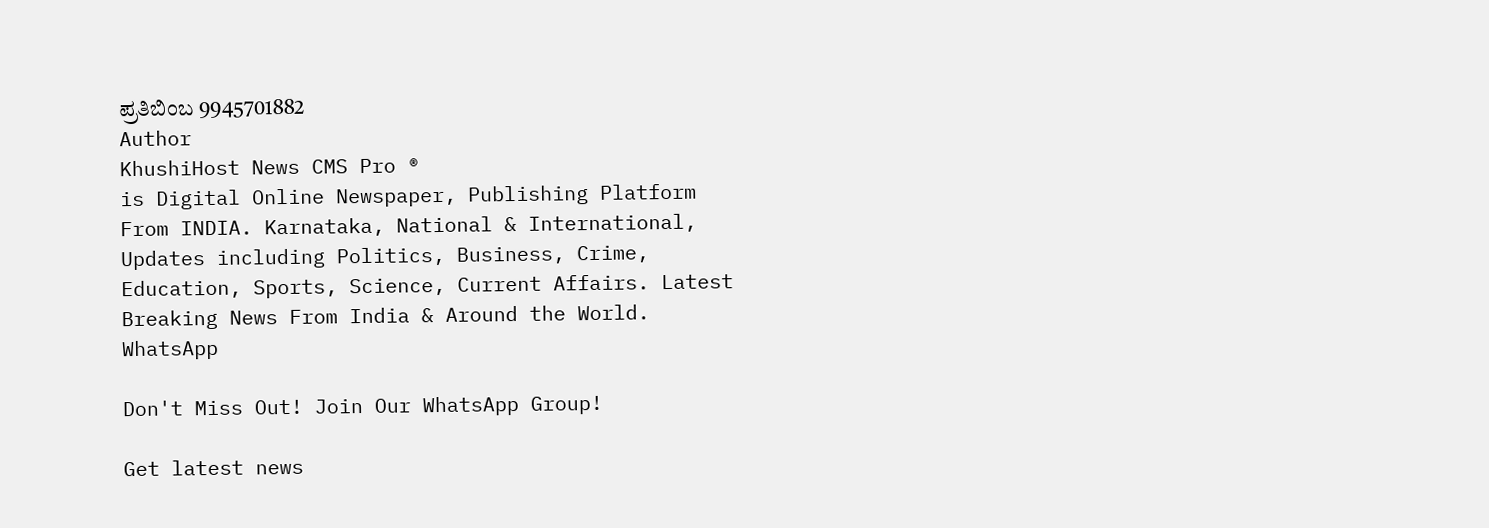ಪ್ರತಿಬಿಂಬ 9945701882
Author
KhushiHost News CMS Pro ®
is Digital Online Newspaper, Publishing Platform From INDIA. Karnataka, National & International, Updates including Politics, Business, Crime, Education, Sports, Science, Current Affairs. Latest Breaking News From India & Around the World.
WhatsApp

Don't Miss Out! Join Our WhatsApp Group!

Get latest news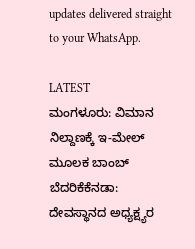updates delivered straight to your WhatsApp.

LATEST
ಮಂಗಳೂರು: ವಿಮಾನ ನಿಲ್ದಾಣಕ್ಕೆ ಇ-ಮೇಲ್ ಮೂಲಕ ಬಾಂಬ್ ಬೆದರಿಕೆಕೆನಡಾ: ದೇವಸ್ಥಾನದ ಅಧ್ಯಕ್ಷ್ಯರ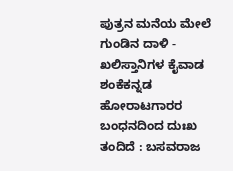ಪುತ್ರನ ಮನೆಯ ಮೇಲೆ ಗುಂಡಿನ ದಾಳಿ - ಖಲಿಸ್ತಾನಿಗಳ ಕೈವಾಡ ಶಂಕೆಕನ್ನಡ ಹೋರಾಟಗಾರರ ಬಂಧನದಿಂದ ದುಃಖ ತಂದಿದೆ : ಬಸವರಾಜ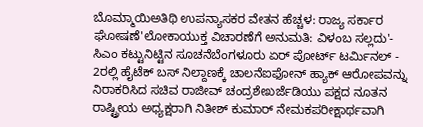ಬೊಮ್ಮಾಯಿಅತಿಥಿ ಉಪನ್ಯಾಸಕರ ವೇತನ ಹೆಚ್ಚಳ: ರಾಜ್ಯ ಸರ್ಕಾರ ಘೋಷಣೆ'ಲೋಕಾಯುಕ್ತ ವಿಚಾರಣೆಗೆ ಅನುಮತಿ: ವಿಳಂಬ ಸಲ್ಲದು'- ಸಿಎಂ ಕಟ್ಟುನಿಟ್ಟಿನ ಸೂಚನೆಬೆಂಗಳೂರು ಏರ್ ಪೋರ್ಟ್ ಟರ್ಮಿನಲ್ - 2ರಲ್ಲಿ ಹೈಟೆಕ್ ಬಸ್ ನಿಲ್ದಾಣಕ್ಕೆ ಚಾಲನೆಐಫೋನ್ ಹ್ಯಾಕ್ ಆರೋಪವನ್ನು ನಿರಾಕರಿಸಿದ ಸಚಿವ ರಾಜೀವ್ ಚಂದ್ರಶೇಖರ್ಜೆಡಿಯು ಪಕ್ಷದ ನೂತನ ರಾಷ್ಟ್ರೀಯ ಅಧ್ಯಕ್ಷರಾಗಿ ನಿತೀಶ್ ಕುಮಾರ್ ನೇಮಕಪರೀಕ್ಷಾರ್ಥವಾಗಿ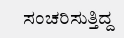ಸಂಚರಿಸುತ್ತಿದ್ದ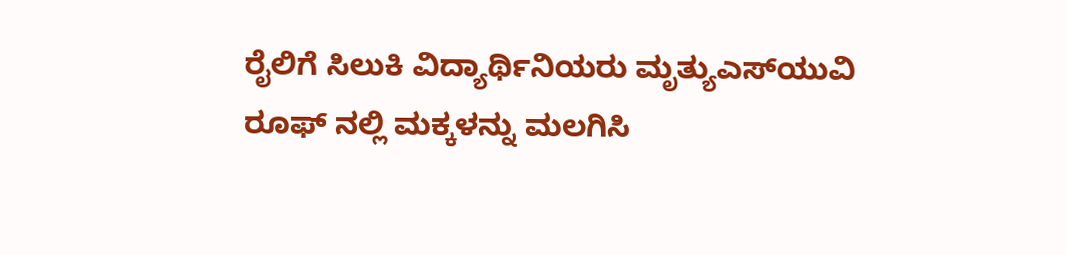ರೈಲಿಗೆ ಸಿಲುಕಿ ವಿದ್ಯಾರ್ಥಿನಿಯರು ಮೃತ್ಯುಎಸ್‌ಯುವಿ ರೂಫ್ ನಲ್ಲಿ ಮಕ್ಕಳನ್ನು ಮಲಗಿಸಿ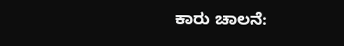ಕಾರು ಚಾಲನೆ: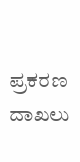ಪ್ರಕರಣ ದಾಖಲು